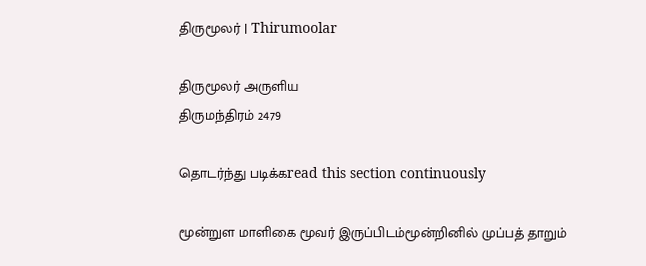திருமூலர் | Thirumoolar

திருமூலர் அருளிய
திருமந்திரம் 2479

தொடர்ந்து படிக்கread this section continuously

மூன்றுள மாளிகை மூவர் இருப்பிடம்மூன்றினில் முப்பத் தாறும்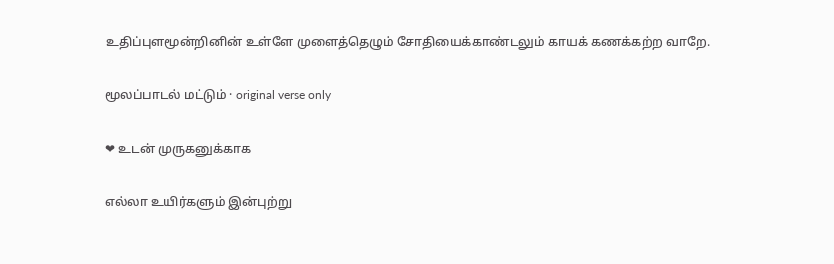உதிப்புளமூன்றினின் உள்ளே முளைத்தெழும் சோதியைக்காண்டலும் காயக் கணக்கற்ற வாறே.

மூலப்பாடல் மட்டும் · original verse only

❤ உடன் முருகனுக்காக

எல்லா உயிர்களும் இன்புற்று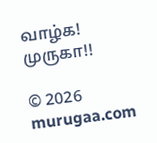வாழ்க! முருகா!!

© 2026 murugaa.com